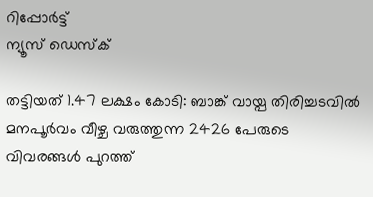റിപ്പോര്‍ട്ട്
ന്യൂസ് ഡെസ്ക്

തട്ടിയത് 1.47 ലക്ഷം കോടി: ബാങ്ക് വായ്പ തിരിച്ചടവില്‍ മനപൂര്‍വം വീഴ്ച വരുത്തുന്ന 2426 പേരുടെ വിവരങ്ങള്‍ പുറത്ത്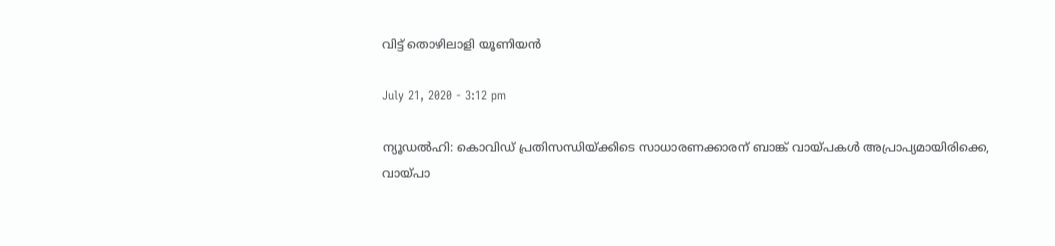വിട്ട് തൊഴിലാളി യൂണിയന്‍

July 21, 2020 - 3:12 pm

ന്യൂഡല്‍ഹി: കൊവിഡ് പ്രതിസന്ധിയ്ക്കിടെ സാധാരണക്കാരന് ബാങ്ക് വായ്പകള്‍ അപ്രാപ്യമായിരിക്കെ, വായ്പാ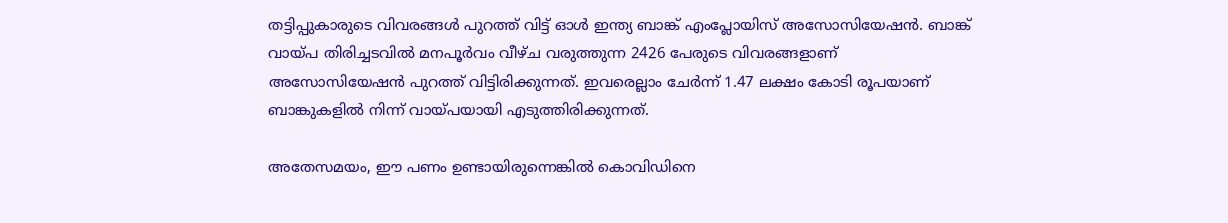തട്ടിപ്പുകാരുടെ വിവരങ്ങള്‍ പുറത്ത് വിട്ട് ഓള്‍ ഇന്ത്യ ബാങ്ക് എംപ്ലോയിസ് അസോസിയേഷന്‍. ബാങ്ക് വായ്പ തിരിച്ചടവില്‍ മനപൂര്‍വം വീഴ്ച വരുത്തുന്ന 2426 പേരുടെ വിവരങ്ങളാണ് അസോസിയേഷന്‍ പുറത്ത് വിട്ടിരിക്കുന്നത്. ഇവരെല്ലാം ചേര്‍ന്ന് 1.47 ലക്ഷം കോടി രൂപയാണ് ബാങ്കുകളില്‍ നിന്ന് വായ്പയായി എടുത്തിരിക്കുന്നത്.

അതേസമയം, ഈ പണം ഉണ്ടായിരുന്നെങ്കില്‍ കൊവിഡിനെ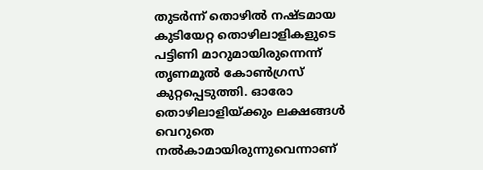തുടര്‍ന്ന് തൊഴില്‍ നഷ്ടമായ കുടിയേറ്റ തൊഴിലാളികളുടെ പട്ടിണി മാറുമായിരുന്നെന്ന് തൃണമൂല്‍ കോണ്‍ഗ്രസ് കുറ്റപ്പെടുത്തി. ഓരോ തൊഴിലാളിയ്ക്കും ലക്ഷങ്ങള്‍ വെറുതെ നല്‍കാമായിരുന്നുവെന്നാണ്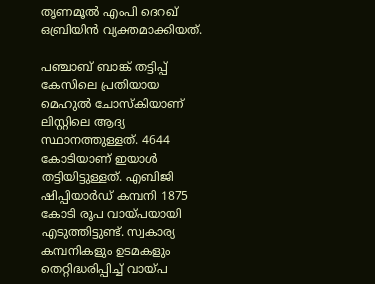തൃണമൂല്‍ എംപി ദെറഖ് ഒബ്രിയിന്‍ വ്യക്തമാക്കിയത്.

പഞ്ചാബ് ബാങ്ക് തട്ടിപ്പ് കേസിലെ പ്രതിയായ മെഹുല്‍ ചോസ്‌കിയാണ് ലിസ്റ്റിലെ ആദ്യ സ്ഥാനത്തുള്ളത്. 4644 കോടിയാണ് ഇയാള്‍ തട്ടിയിട്ടുള്ളത്. എബിജി ഷിപ്പിയാര്‍ഡ് കമ്പനി 1875 കോടി രൂപ വായ്പയായി എടുത്തിട്ടുണ്ട്. സ്വകാര്യ കമ്പനികളും ഉടമകളും തെറ്റിദ്ധരിപ്പിച്ച് വായ്പ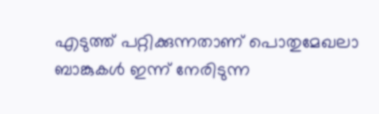എടുത്ത് പറ്റിക്കുന്നതാണ് പൊതുമേഖലാ ബാങ്കുകള്‍ ഇന്ന് നേരിടുന്ന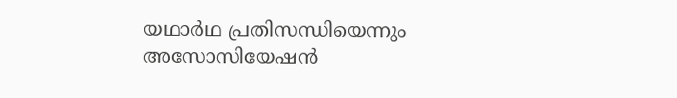യഥാര്‍ഥ പ്രതിസന്ധിയെന്നും അസോസിയേഷന്‍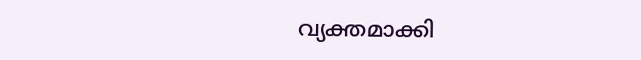വ്യക്തമാക്കി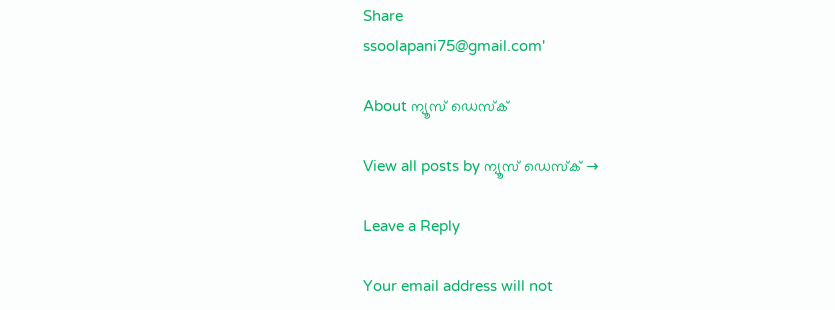Share
ssoolapani75@gmail.com'

About ന്യൂസ് ഡെസ്ക്

View all posts by ന്യൂസ് ഡെസ്ക് →

Leave a Reply

Your email address will not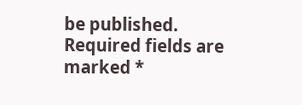be published. Required fields are marked *